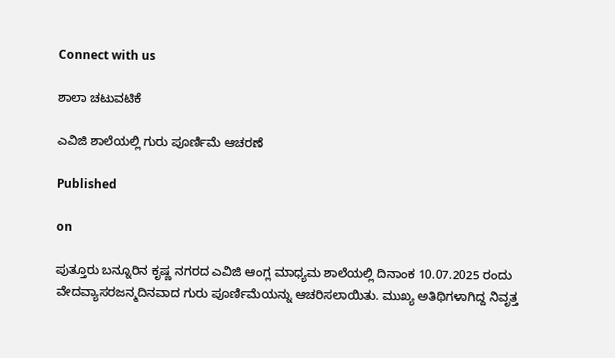Connect with us

ಶಾಲಾ ಚಟುವಟಿಕೆ

ಎವಿಜಿ ಶಾಲೆಯಲ್ಲಿ ಗುರು ಪೂರ್ಣಿಮೆ ಆಚರಣೆ

Published

on

ಪುತ್ತೂರು ಬನ್ನೂರಿನ ಕೃಷ್ಣ ನಗರದ ಎವಿಜಿ ಆಂಗ್ಲ ಮಾಧ್ಯಮ ಶಾಲೆಯಲ್ಲಿ ದಿನಾಂಕ 10.07.2025 ರಂದು ವೇದವ್ಯಾಸರಜನ್ಮದಿನವಾದ ಗುರು ಪೂರ್ಣಿಮೆಯನ್ನು ಆಚರಿಸಲಾಯಿತು. ಮುಖ್ಯ ಅತಿಥಿಗಳಾಗಿದ್ದ ನಿವೃತ್ತ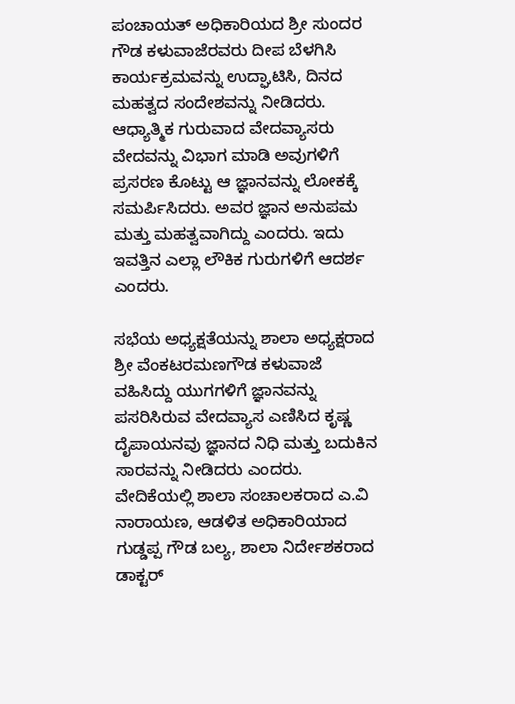ಪಂಚಾಯತ್ ಅಧಿಕಾರಿಯದ ಶ್ರೀ ಸುಂದರ ಗೌಡ ಕಳುವಾಜೆರವರು ದೀಪ ಬೆಳಗಿಸಿ ಕಾರ್ಯಕ್ರಮವನ್ನು ಉದ್ಘಾಟಿಸಿ, ದಿನದ ಮಹತ್ವದ ಸಂದೇಶವನ್ನು ನೀಡಿದರು. ಆಧ್ಯಾತ್ಮಿಕ ಗುರುವಾದ ವೇದವ್ಯಾಸರು ವೇದವನ್ನು ವಿಭಾಗ ಮಾಡಿ ಅವುಗಳಿಗೆ ಪ್ರಸರಣ ಕೊಟ್ಟು ಆ ಜ್ಞಾನವನ್ನು ಲೋಕಕ್ಕೆ ಸಮರ್ಪಿಸಿದರು. ಅವರ ಜ್ಞಾನ ಅನುಪಮ ಮತ್ತು ಮಹತ್ವವಾಗಿದ್ದು ಎಂದರು. ಇದು ಇವತ್ತಿನ ಎಲ್ಲಾ ಲೌಕಿಕ ಗುರುಗಳಿಗೆ ಆದರ್ಶ ಎಂದರು.

ಸಭೆಯ ಅಧ್ಯಕ್ಷತೆಯನ್ನು ಶಾಲಾ ಅಧ್ಯಕ್ಷರಾದ ಶ್ರೀ ವೆಂಕಟರಮಣಗೌಡ ಕಳುವಾಜೆ ವಹಿಸಿದ್ದು ಯುಗಗಳಿಗೆ ಜ್ಞಾನವನ್ನು ಪಸರಿಸಿರುವ ವೇದವ್ಯಾಸ ಎಣಿಸಿದ ಕೃಷ್ಣ ದೈಪಾಯನವು ಜ್ಞಾನದ ನಿಧಿ ಮತ್ತು ಬದುಕಿನ ಸಾರವನ್ನು ನೀಡಿದರು ಎಂದರು. ವೇದಿಕೆಯಲ್ಲಿ ಶಾಲಾ ಸಂಚಾಲಕರಾದ ಎ.ವಿ ನಾರಾಯಣ, ಆಡಳಿತ ಅಧಿಕಾರಿಯಾದ ಗುಡ್ಡಪ್ಪ ಗೌಡ ಬಲ್ಯ, ಶಾಲಾ ನಿರ್ದೇಶಕರಾದ ಡಾಕ್ಟರ್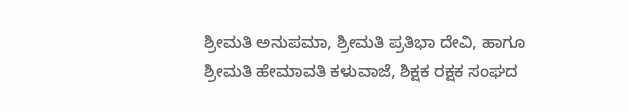ಶ್ರೀಮತಿ ಅನುಪಮಾ, ಶ್ರೀಮತಿ ಪ್ರತಿಭಾ ದೇವಿ, ಹಾಗೂ ಶ್ರೀಮತಿ ಹೇಮಾವತಿ ಕಳುವಾಜೆ, ಶಿಕ್ಷಕ ರಕ್ಷಕ ಸಂಘದ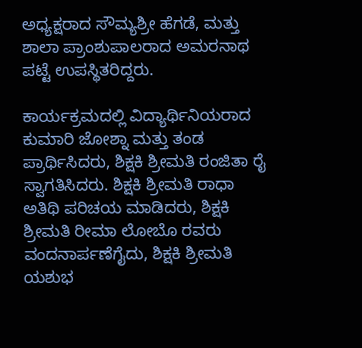ಅಧ್ಯಕ್ಷರಾದ ಸೌಮ್ಯಶ್ರೀ ಹೆಗಡೆ, ಮತ್ತು ಶಾಲಾ ಪ್ರಾಂಶುಪಾಲರಾದ ಅಮರನಾಥ ಪಟ್ಟೆ ಉಪಸ್ಥಿತರಿದ್ದರು.

ಕಾರ್ಯಕ್ರಮದಲ್ಲಿ ವಿದ್ಯಾರ್ಥಿನಿಯರಾದ ಕುಮಾರಿ ಜೋಶ್ನಾ ಮತ್ತು ತಂಡ ಪ್ರಾರ್ಥಿಸಿದರು, ಶಿಕ್ಷಕಿ ಶ್ರೀಮತಿ ರಂಜಿತಾ ರೈ ಸ್ವಾಗತಿಸಿದರು. ಶಿಕ್ಷಕಿ ಶ್ರೀಮತಿ ರಾಧಾ ಅತಿಥಿ ಪರಿಚಯ ಮಾಡಿದರು, ಶಿಕ್ಷಕಿ ಶ್ರೀಮತಿ ರೀಮಾ ಲೋಬೊ ರವರು ವಂದನಾರ್ಪಣೆಗೈದು, ಶಿಕ್ಷಕಿ ಶ್ರೀಮತಿ ಯಶುಭ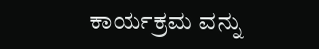ಕಾರ್ಯಕ್ರಮ ವನ್ನು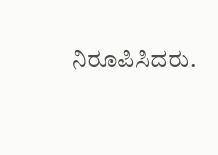ನಿರೂಪಿಸಿದರು.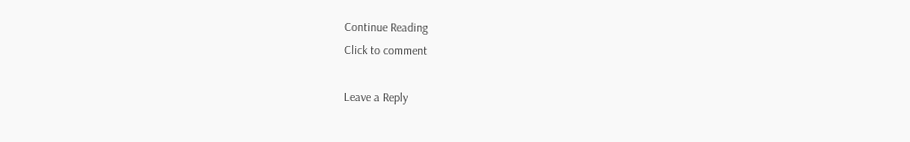Continue Reading
Click to comment

Leave a Reply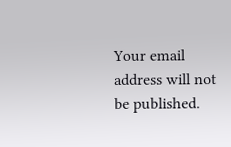Your email address will not be published.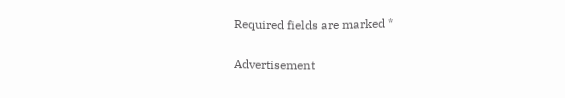Required fields are marked *

Advertisement